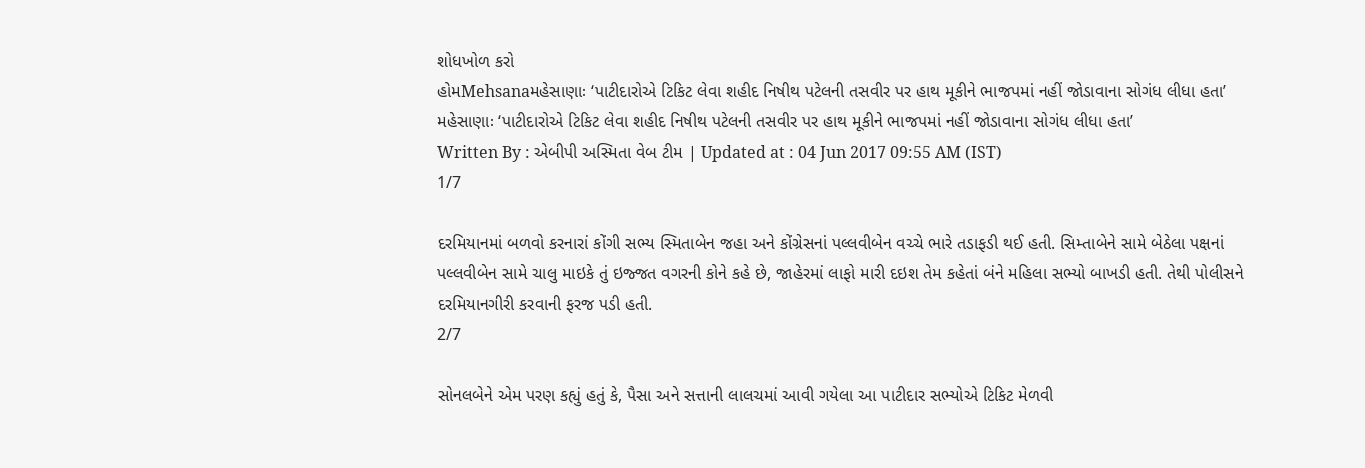શોધખોળ કરો
હોમMehsanaમહેસાણાઃ ‘પાટીદારોએ ટિકિટ લેવા શહીદ નિષીથ પટેલની તસવીર પર હાથ મૂકીને ભાજપમાં નહીં જોડાવાના સોગંધ લીધા હતા’
મહેસાણાઃ ‘પાટીદારોએ ટિકિટ લેવા શહીદ નિષીથ પટેલની તસવીર પર હાથ મૂકીને ભાજપમાં નહીં જોડાવાના સોગંધ લીધા હતા’
Written By : એબીપી અસ્મિતા વેબ ટીમ | Updated at : 04 Jun 2017 09:55 AM (IST)
1/7

દરમિયાનમાં બળવો કરનારાં કોંગી સભ્ય સ્મિતાબેન જહા અને કોંગ્રેસનાં પલ્લવીબેન વચ્ચે ભારે તડાફડી થઈ હતી. સિમ્તાબેને સામે બેઠેલા પક્ષનાં પલ્લવીબેન સામે ચાલુ માઇકે તું ઇજ્જત વગરની કોને કહે છે, જાહેરમાં લાફો મારી દઇશ તેમ કહેતાં બંને મહિલા સભ્યો બાખડી હતી. તેથી પોલીસને દરમિયાનગીરી કરવાની ફરજ પડી હતી.
2/7

સોનલબેને એમ પરણ કહ્યું હતું કે, પૈસા અને સત્તાની લાલચમાં આવી ગયેલા આ પાટીદાર સભ્યોએ ટિકિટ મેળવી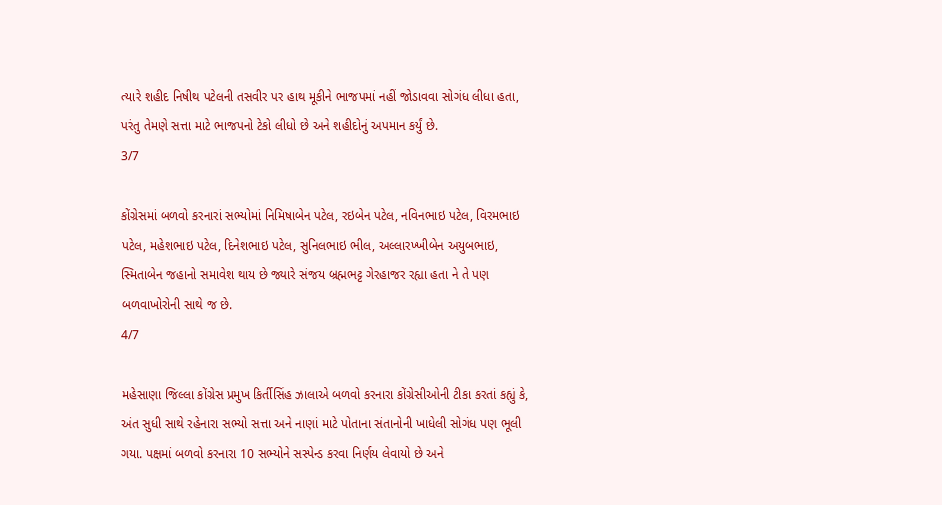ત્યારે શહીદ નિષીથ પટેલની તસવીર પર હાથ મૂકીને ભાજપમાં નહીં જોડાવવા સોગંધ લીધા હતા, પરંતુ તેમણે સત્તા માટે ભાજપનો ટેકો લીધો છે અને શહીદોનું અપમાન કર્યું છે.
3/7

કોંગ્રેસમાં બળવો કરનારાં સભ્યોમાં નિમિષાબેન પટેલ, રઇબેન પટેલ, નવિનભાઇ પટેલ, વિરમભાઇ પટેલ, મહેશભાઇ પટેલ, દિનેશભાઇ પટેલ, સુનિલભાઇ ભીલ, અલ્લારખ્ખીબેન અયુબભાઇ, સ્મિતાબેન જહાનો સમાવેશ થાય છે જ્યારે સંજય બ્રહ્મભટ્ટ ગેરહાજર રહ્યા હતા ને તે પણ બળવાખોરોની સાથે જ છે.
4/7

મહેસાણા જિલ્લા કોંગ્રેસ પ્રમુખ કિર્તીસિંહ ઝાલાએ બળવો કરનારા કોંગ્રેસીઓની ટીકા કરતાં કહ્યું કે, અંત સુધી સાથે રહેનારા સભ્યો સત્તા અને નાણાં માટે પોતાના સંતાનોની ખાધેલી સોગંધ પણ ભૂલી ગયા. પક્ષમાં બળવો કરનારા 10 સભ્યોને સસ્પેન્ડ કરવા નિર્ણય લેવાયો છે અને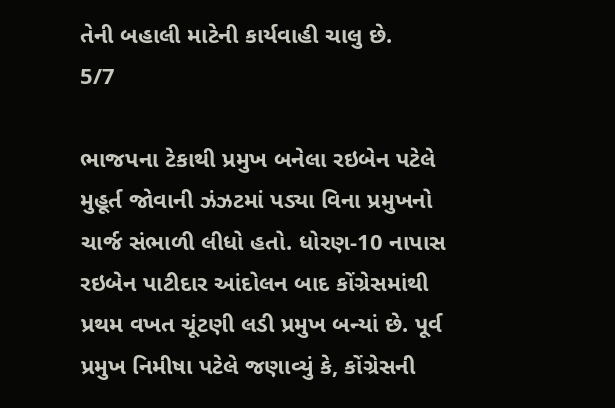તેની બહાલી માટેની કાર્યવાહી ચાલુ છે.
5/7

ભાજપના ટેકાથી પ્રમુખ બનેલા રઇબેન પટેલે મુહૂર્ત જોવાની ઝંઝટમાં પડ્યા વિના પ્રમુખનો ચાર્જ સંભાળી લીધો હતો. ધોરણ-10 નાપાસ રઇબેન પાટીદાર આંદોલન બાદ કોંગ્રેસમાંથી પ્રથમ વખત ચૂંટણી લડી પ્રમુખ બન્યાં છે. પૂર્વ પ્રમુખ નિમીષા પટેલે જણાવ્યું કે, કોંગ્રેસની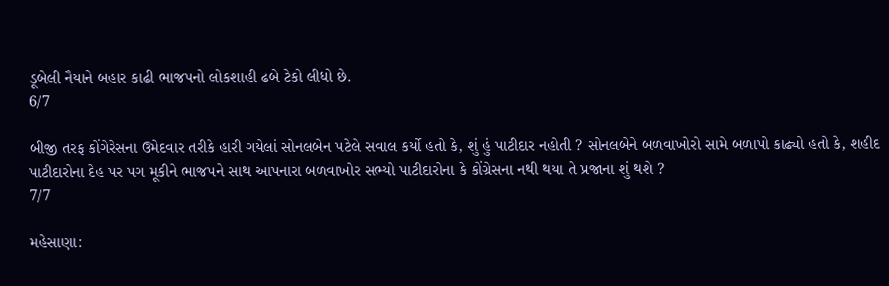ડૂબેલી નૈયાને બહાર કાઢી ભાજપનો લોકશાહી ઢબે ટેકો લીધો છે.
6/7

બીજી તરફ કોંગેરેસના ઉમેદવાર તરીકે હારી ગયેલાં સોનલબેન પટેલે સવાલ કર્યો હતો કે, શું હું પાટીદાર નહોતી ? સોનલબેને બળવાખોરો સામે બળાપો કાઢ્યો હતો કે, શહીદ પાટીદારોના દેહ પર પગ મૂકીને ભાજપને સાથ આપનારા બળવાખોર સભ્યો પાટીદારોના કે કોંગ્રેસના નથી થયા તે પ્રજાના શું થશે ?
7/7

મહેસાણા: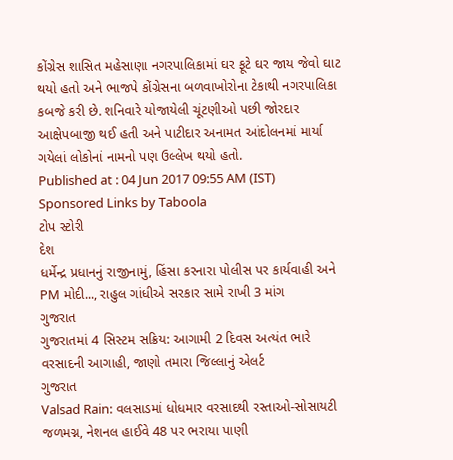કોંગ્રેસ શાસિત મહેસાણા નગરપાલિકામાં ઘર ફૂટે ઘર જાય જેવો ઘાટ થયો હતો અને ભાજપે કોંગ્રેસના બળવાખોરોના ટેકાથી નગરપાલિકા કબજે કરી છે. શનિવારે યોજાયેલી ચૂંટણીઓ પછી જોરદાર આક્ષેપબાજી થઈ હતી અને પાટીદાર અનામત આંદોલનમાં માર્યા ગયેલાં લોકોનાં નામનો પણ ઉલ્લેખ થયો હતો.
Published at : 04 Jun 2017 09:55 AM (IST)
Sponsored Links by Taboola
ટોપ સ્ટોરી
દેશ
ધર્મેન્દ્ર પ્રધાનનું રાજીનામું, હિંસા કરનારા પોલીસ પર કાર્યવાહી અને PM મોદી..., રાહુલ ગાંધીએ સરકાર સામે રાખી 3 માંગ
ગુજરાત
ગુજરાતમાં 4 સિસ્ટમ સક્રિય: આગામી 2 દિવસ અત્યંત ભારે વરસાદની આગાહી, જાણો તમારા જિલ્લાનું એલર્ટ
ગુજરાત
Valsad Rain: વલસાડમાં ધોધમાર વરસાદથી રસ્તાઓ-સોસાયટી જળમગ્ન, નેશનલ હાઈવે 48 પર ભરાયા પાણી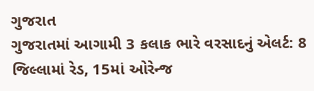ગુજરાત
ગુજરાતમાં આગામી 3 કલાક ભારે વરસાદનું એલર્ટ: 8 જિલ્લામાં રેડ, 15માં ઓરેન્જ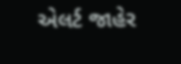એલર્ટ જાહેર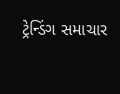ટ્રેન્ડિંગ સમાચાર